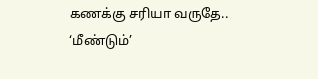கணக்கு சரியா வருதே.. ‘மீண்டும்’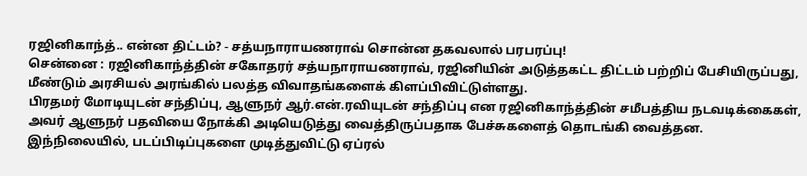ரஜினிகாந்த்.. என்ன திட்டம்? - சத்யநாராயணராவ் சொன்ன தகவலால் பரபரப்பு!
சென்னை : ரஜினிகாந்த்தின் சகோதரர் சத்யநாராயணராவ், ரஜினியின் அடுத்தகட்ட திட்டம் பற்றிப் பேசியிருப்பது, மீண்டும் அரசியல் அரங்கில் பலத்த விவாதங்களைக் கிளப்பிவிட்டுள்ளது.
பிரதமர் மோடியுடன் சந்திப்பு, ஆளுநர் ஆர்.என்.ரவியுடன் சந்திப்பு என ரஜினிகாந்த்தின் சமீபத்திய நடவடிக்கைகள், அவர் ஆளுநர் பதவியை நோக்கி அடியெடுத்து வைத்திருப்பதாக பேச்சுகளைத் தொடங்கி வைத்தன.
இந்நிலையில், படப்பிடிப்புகளை முடித்துவிட்டு ஏப்ரல்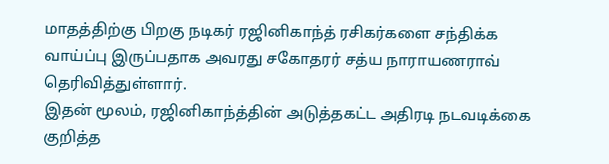மாதத்திற்கு பிறகு நடிகர் ரஜினிகாந்த் ரசிகர்களை சந்திக்க வாய்ப்பு இருப்பதாக அவரது சகோதரர் சத்ய நாராயணராவ் தெரிவித்துள்ளார்.
இதன் மூலம், ரஜினிகாந்த்தின் அடுத்தகட்ட அதிரடி நடவடிக்கை குறித்த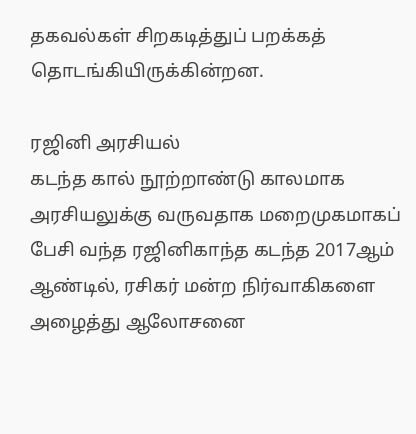தகவல்கள் சிறகடித்துப் பறக்கத் தொடங்கியிருக்கின்றன.

ரஜினி அரசியல்
கடந்த கால் நூற்றாண்டு காலமாக அரசியலுக்கு வருவதாக மறைமுகமாகப் பேசி வந்த ரஜினிகாந்த கடந்த 2017ஆம் ஆண்டில், ரசிகர் மன்ற நிர்வாகிகளை அழைத்து ஆலோசனை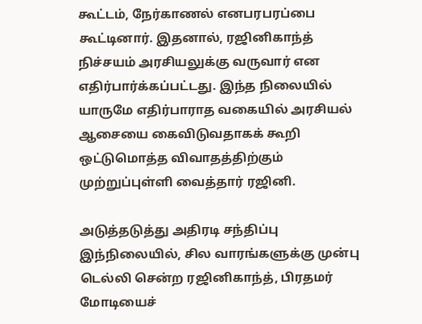கூட்டம், நேர்காணல் எனபரபரப்பை கூட்டினார். இதனால், ரஜினிகாந்த் நிச்சயம் அரசியலுக்கு வருவார் என எதிர்பார்க்கப்பட்டது. இந்த நிலையில் யாருமே எதிர்பாராத வகையில் அரசியல் ஆசையை கைவிடுவதாகக் கூறி ஒட்டுமொத்த விவாதத்திற்கும் முற்றுப்புள்ளி வைத்தார் ரஜினி.

அடுத்தடுத்து அதிரடி சந்திப்பு
இந்நிலையில், சில வாரங்களுக்கு முன்பு டெல்லி சென்ற ரஜினிகாந்த், பிரதமர் மோடியைச்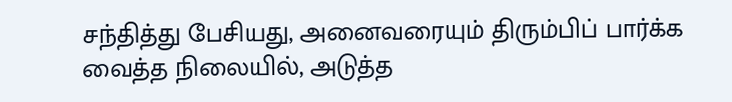சந்தித்து பேசியது, அனைவரையும் திரும்பிப் பார்க்க வைத்த நிலையில், அடுத்த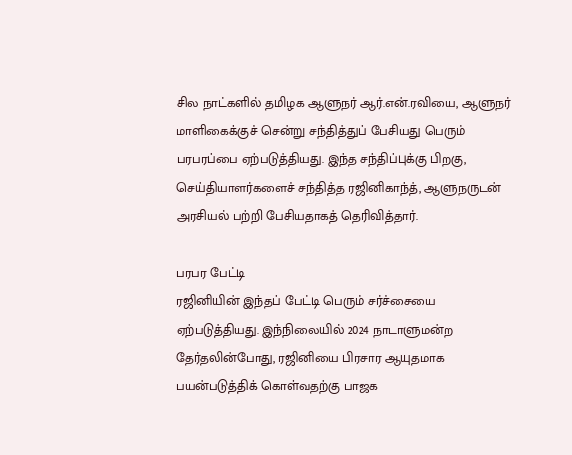சில நாட்களில் தமிழக ஆளுநர் ஆர்.என்.ரவியை, ஆளுநர் மாளிகைக்குச் சென்று சந்தித்துப் பேசியது பெரும் பரபரப்பை ஏற்படுத்தியது. இந்த சந்திப்புக்கு பிறகு, செய்தியாளர்களைச் சந்தித்த ரஜினிகாந்த், ஆளுநருடன் அரசியல் பற்றி பேசியதாகத் தெரிவித்தார்.

பரபர பேட்டி
ரஜினியின் இந்தப் பேட்டி பெரும் சர்ச்சையை ஏற்படுத்தியது. இந்நிலையில் 2024 நாடாளுமன்ற தேர்தலின்போது, ரஜினியை பிரசார ஆயுதமாக பயன்படுத்திக் கொள்வதற்கு பாஜக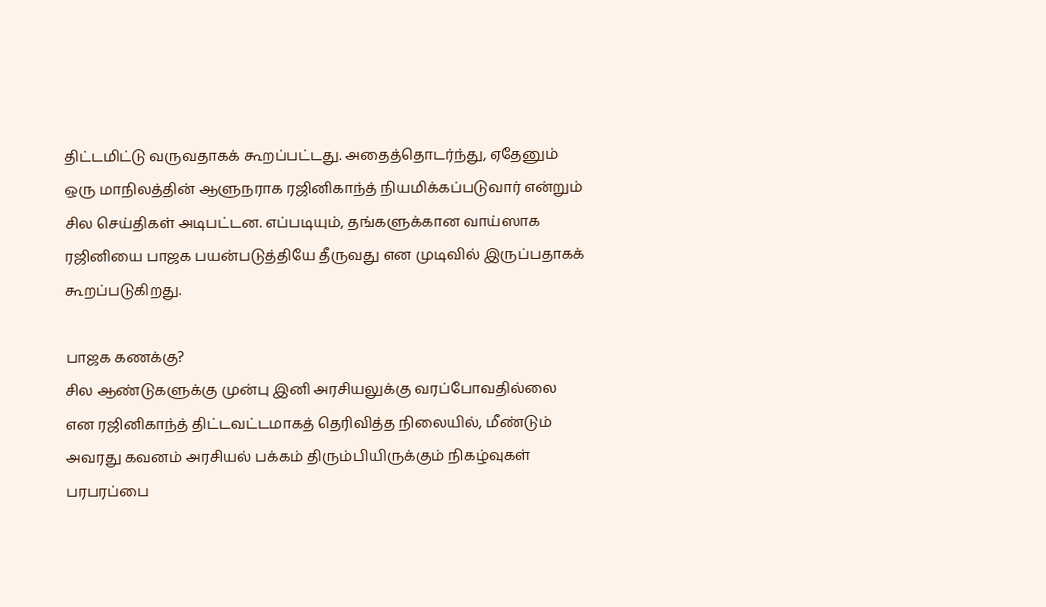திட்டமிட்டு வருவதாகக் கூறப்பட்டது. அதைத்தொடர்ந்து, ஏதேனும் ஒரு மாநிலத்தின் ஆளுநராக ரஜினிகாந்த் நியமிக்கப்படுவார் என்றும் சில செய்திகள் அடிபட்டன. எப்படியும், தங்களுக்கான வாய்ஸாக ரஜினியை பாஜக பயன்படுத்தியே தீருவது என முடிவில் இருப்பதாகக் கூறப்படுகிறது.

பாஜக கணக்கு?
சில ஆண்டுகளுக்கு முன்பு இனி அரசியலுக்கு வரப்போவதில்லை என ரஜினிகாந்த் திட்டவட்டமாகத் தெரிவித்த நிலையில், மீண்டும் அவரது கவனம் அரசியல் பக்கம் திரும்பியிருக்கும் நிகழ்வுகள் பரபரப்பை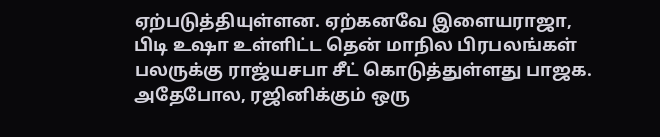ஏற்படுத்தியுள்ளன. ஏற்கனவே இளையராஜா, பிடி உஷா உள்ளிட்ட தென் மாநில பிரபலங்கள் பலருக்கு ராஜ்யசபா சீட் கொடுத்துள்ளது பாஜக. அதேபோல, ரஜினிக்கும் ஒரு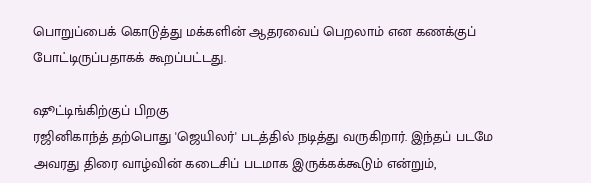பொறுப்பைக் கொடுத்து மக்களின் ஆதரவைப் பெறலாம் என கணக்குப் போட்டிருப்பதாகக் கூறப்பட்டது.

ஷூட்டிங்கிற்குப் பிறகு
ரஜினிகாந்த் தற்பொது 'ஜெயிலர்' படத்தில் நடித்து வருகிறார். இந்தப் படமே அவரது திரை வாழ்வின் கடைசிப் படமாக இருக்கக்கூடும் என்றும்,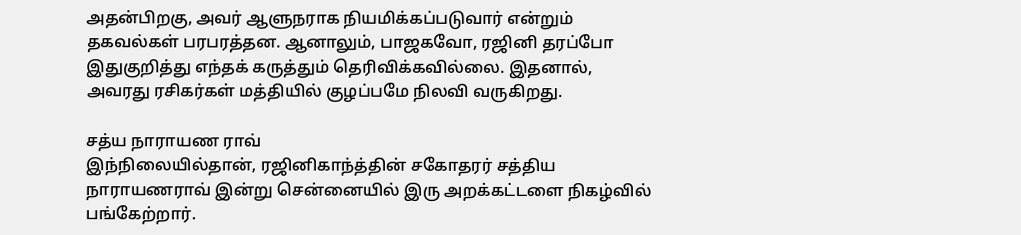அதன்பிறகு, அவர் ஆளுநராக நியமிக்கப்படுவார் என்றும் தகவல்கள் பரபரத்தன. ஆனாலும், பாஜகவோ, ரஜினி தரப்போ இதுகுறித்து எந்தக் கருத்தும் தெரிவிக்கவில்லை. இதனால், அவரது ரசிகர்கள் மத்தியில் குழப்பமே நிலவி வருகிறது.

சத்ய நாராயண ராவ்
இந்நிலையில்தான், ரஜினிகாந்த்தின் சகோதரர் சத்திய நாராயணராவ் இன்று சென்னையில் இரு அறக்கட்டளை நிகழ்வில் பங்கேற்றார்.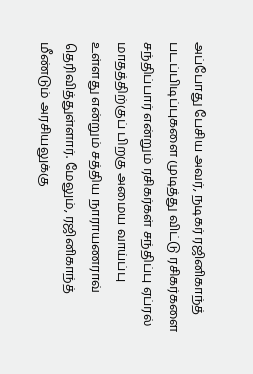அப்போது பேசிய அவர், நடிகர் ரஜினிகாந்த் படப்பிடிப்புகளை முடித்து விட்டு ரசிகர்களை சந்திப்பார் என்றும் ரசிகர்கள் சந்திப்பு ஏப்ரல் மாதத்திற்குப் பிறகு அமைய வாய்ப்பு உள்ளது என்றும் சத்திய நாராயணராவ் தெரிவித்துள்ளார். மேலும், ரஜினிகாந்த் மீண்டும் அரசியலுக்கு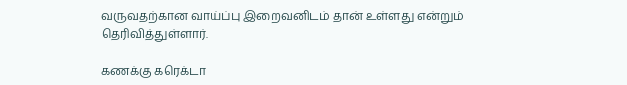வருவதற்கான வாய்ப்பு இறைவனிடம் தான் உள்ளது என்றும் தெரிவித்துள்ளார்.

கணக்கு கரெக்டா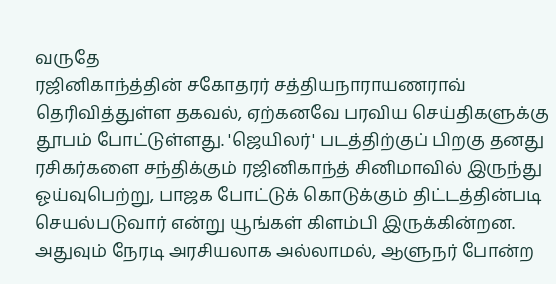வருதே
ரஜினிகாந்த்தின் சகோதரர் சத்தியநாராயணராவ் தெரிவித்துள்ள தகவல், ஏற்கனவே பரவிய செய்திகளுக்கு தூபம் போட்டுள்ளது. 'ஜெயிலர்' படத்திற்குப் பிறகு தனது ரசிகர்களை சந்திக்கும் ரஜினிகாந்த் சினிமாவில் இருந்து ஓய்வுபெற்று, பாஜக போட்டுக் கொடுக்கும் திட்டத்தின்படி செயல்படுவார் என்று யூங்கள் கிளம்பி இருக்கின்றன. அதுவும் நேரடி அரசியலாக அல்லாமல், ஆளுநர் போன்ற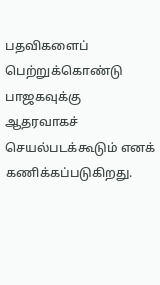பதவிகளைப் பெற்றுக்கொண்டு பாஜகவுக்கு ஆதரவாகச் செயல்படக்கூடும் எனக் கணிக்கப்படுகிறது.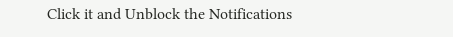Click it and Unblock the Notifications